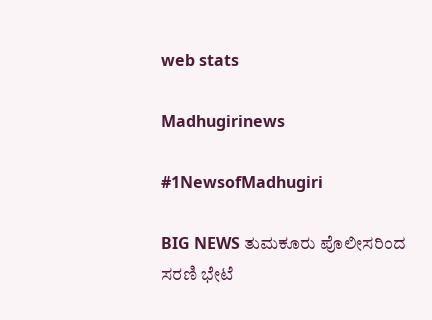web stats

Madhugirinews

#1NewsofMadhugiri

BIG NEWS ತುಮಕೂರು ಪೊಲೀಸರಿಂದ ಸರಣಿ ಭೇಟೆ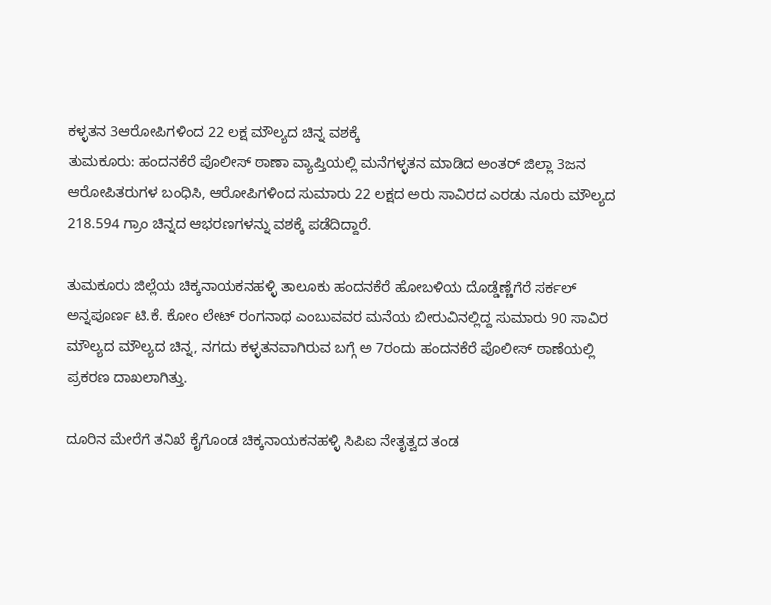ಕಳ್ಳತನ 3ಆರೋಪಿಗಳಿಂದ 22 ಲಕ್ಷ ಮೌಲ್ಯದ ಚಿನ್ನ ವಶಕ್ಕೆ
ತುಮಕೂರು: ಹಂದನಕೆರೆ ಪೊಲೀಸ್ ಠಾಣಾ ವ್ಯಾಪ್ತಿಯಲ್ಲಿ ಮನೆಗಳ್ಳತನ ಮಾಡಿದ ಅಂತರ್ ಜಿಲ್ಲಾ 3ಜನ ಆರೋಪಿತರುಗಳ ಬಂಧಿಸಿ, ಆರೋಪಿಗಳಿಂದ ಸುಮಾರು 22 ಲಕ್ಷದ ಅರು ಸಾವಿರದ ಎರಡು ನೂರು ಮೌಲ್ಯದ 218.594 ಗ್ರಾಂ ಚಿನ್ನದ ಆಭರಣಗಳನ್ನು ವಶಕ್ಕೆ ಪಡೆದಿದ್ದಾರೆ.

ತುಮಕೂರು ಜಿಲ್ಲೆಯ ಚಿಕ್ಕನಾಯಕನಹಳ್ಳಿ ತಾಲೂಕು ಹಂದನಕೆರೆ ಹೋಬಳಿಯ ದೊಡ್ಡೆಣ್ಣೆಗೆರೆ ಸರ್ಕಲ್ ಅನ್ನಪೂರ್ಣ ಟಿ.ಕೆ. ಕೋಂ ಲೇಟ್ ರಂಗನಾಥ ಎಂಬುವವರ ಮನೆಯ ಬೀರುವಿನಲ್ಲಿದ್ದ ಸುಮಾರು 90 ಸಾವಿರ ಮೌಲ್ಯದ ಮೌಲ್ಯದ ಚಿನ್ನ, ನಗದು ಕಳ್ಳತನವಾಗಿರುವ ಬಗ್ಗೆ ಅ 7ರಂದು ಹಂದನಕೆರೆ ಪೊಲೀಸ್ ಠಾಣೆಯಲ್ಲಿ ಪ್ರಕರಣ ದಾಖಲಾಗಿತ್ತು.

ದೂರಿನ ಮೇರೆಗೆ ತನಿಖೆ ಕೈಗೊಂಡ ಚಿಕ್ಕನಾಯಕನಹಳ್ಳಿ ಸಿಪಿಐ ನೇತೃತ್ವದ ತಂಡ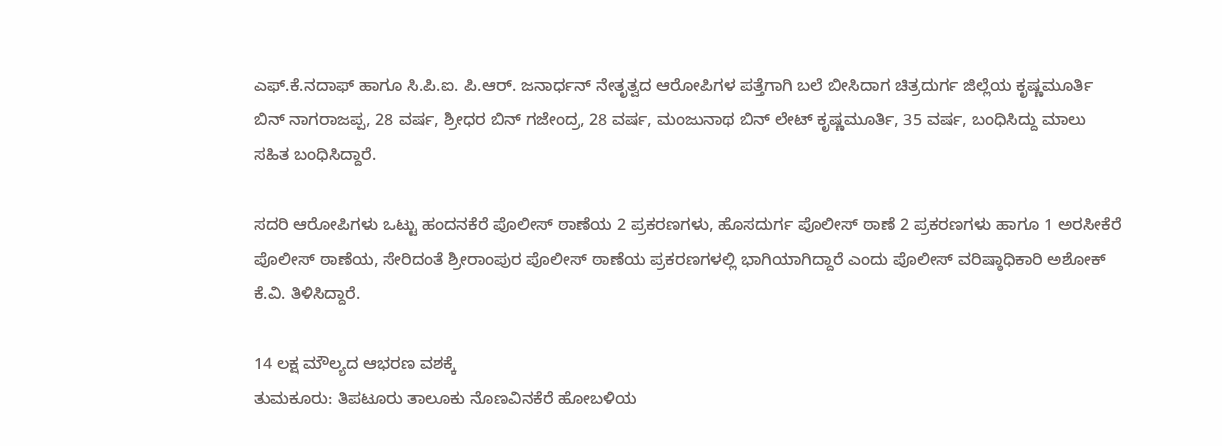ಎಫ್.ಕೆ.ನದಾಫ್ ಹಾಗೂ ಸಿ.ಪಿ.ಐ. ಪಿ.ಆರ್. ಜನಾರ್ಧನ್ ನೇತೃತ್ವದ ಆರೋಪಿಗಳ ಪತ್ತೆಗಾಗಿ ಬಲೆ ಬೀಸಿದಾಗ ಚಿತ್ರದುರ್ಗ ಜಿಲ್ಲೆಯ ಕೃಷ್ಣಮೂರ್ತಿ ಬಿನ್ ನಾಗರಾಜಪ್ಪ, 28 ವರ್ಷ, ಶ್ರೀಧರ ಬಿನ್ ಗಜೇಂದ್ರ, 28 ವರ್ಷ, ಮಂಜುನಾಥ ಬಿನ್ ಲೇಟ್ ಕೃಷ್ಣಮೂರ್ತಿ, 35 ವರ್ಷ, ಬಂಧಿಸಿದ್ದು ಮಾಲು ಸಹಿತ ಬಂಧಿಸಿದ್ದಾರೆ.

ಸದರಿ ಆರೋಪಿಗಳು ಒಟ್ಟು ಹಂದನಕೆರೆ ಪೊಲೀಸ್ ಠಾಣೆಯ 2 ಪ್ರಕರಣಗಳು, ಹೊಸದುರ್ಗ ಪೊಲೀಸ್ ಠಾಣೆ 2 ಪ್ರಕರಣಗಳು ಹಾಗೂ 1 ಅರಸೀಕೆರೆ ಪೊಲೀಸ್ ಠಾಣೆಯ, ಸೇರಿದಂತೆ ಶ್ರೀರಾಂಪುರ ಪೊಲೀಸ್ ಠಾಣೆಯ ಪ್ರಕರಣಗಳಲ್ಲಿ ಭಾಗಿಯಾಗಿದ್ದಾರೆ ಎಂದು ಪೊಲೀಸ್ ವರಿಷ್ಠಾಧಿಕಾರಿ ಅಶೋಕ್ ಕೆ.ವಿ. ತಿಳಿಸಿದ್ದಾರೆ.

14 ಲಕ್ಷ ಮೌಲ್ಯದ ಆಭರಣ ವಶಕ್ಕೆ
ತುಮಕೂರು: ತಿಪಟೂರು ತಾಲೂಕು ನೊಣವಿನಕೆರೆ ಹೋಬಳಿಯ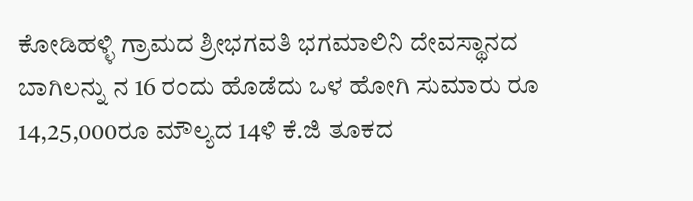ಕೋಡಿಹಳ್ಳಿ ಗ್ರಾಮದ ಶ್ರೀಭಗವತಿ ಭಗಮಾಲಿನಿ ದೇವಸ್ಥಾನದ ಬಾಗಿಲನ್ನು ನ 16 ರಂದು ಹೊಡೆದು ಒಳ ಹೋಗಿ ಸುಮಾರು ರೂ 14,25,000ರೂ ಮೌಲ್ಯದ 14ಳಿ ಕೆ.ಜಿ ತೂಕದ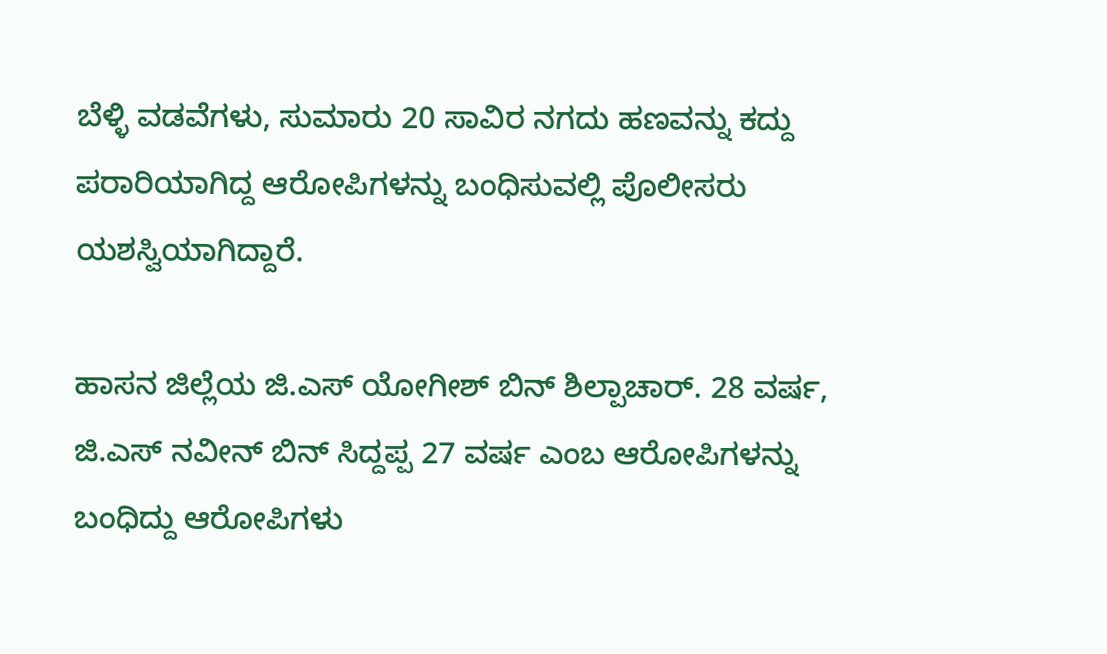ಬೆಳ್ಳಿ ವಡವೆಗಳು, ಸುಮಾರು 20 ಸಾವಿರ ನಗದು ಹಣವನ್ನು ಕದ್ದು ಪರಾರಿಯಾಗಿದ್ದ ಆರೋಪಿಗಳನ್ನು ಬಂಧಿಸುವಲ್ಲಿ ಪೊಲೀಸರು ಯಶಸ್ವಿಯಾಗಿದ್ದಾರೆ.

ಹಾಸನ ಜಿಲ್ಲೆಯ ಜಿ.ಎಸ್ ಯೋಗೀಶ್ ಬಿನ್ ಶಿಲ್ಪಾಚಾರ್. 28 ವರ್ಷ, ಜಿ.ಎಸ್ ನವೀನ್ ಬಿನ್ ಸಿದ್ದಪ್ಪ 27 ವರ್ಷ ಎಂಬ ಆರೋಪಿಗಳನ್ನು ಬಂಧಿದ್ದು ಆರೋಪಿಗಳು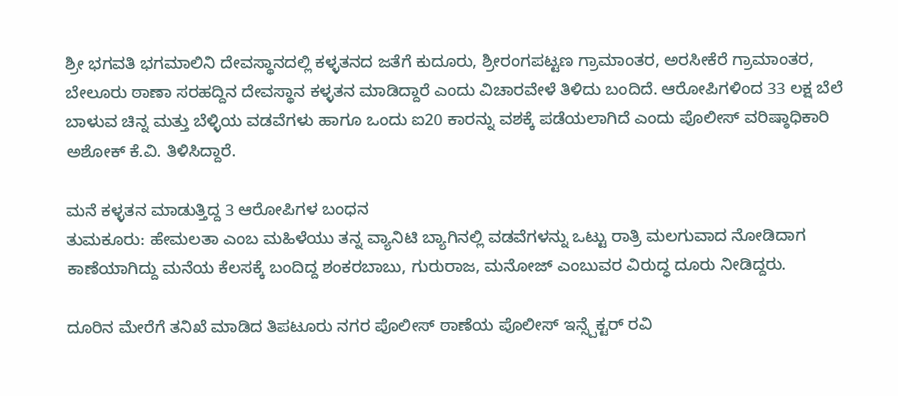ಶ್ರೀ ಭಗವತಿ ಭಗಮಾಲಿನಿ ದೇವಸ್ಥಾನದಲ್ಲಿ ಕಳ್ಳತನದ ಜತೆಗೆ ಕುದೂರು, ಶ್ರೀರಂಗಪಟ್ಟಣ ಗ್ರಾಮಾಂತರ, ಅರಸೀಕೆರೆ ಗ್ರಾಮಾಂತರ, ಬೇಲೂರು ಠಾಣಾ ಸರಹದ್ದಿನ ದೇವಸ್ಥಾನ ಕಳ್ಳತನ ಮಾಡಿದ್ದಾರೆ ಎಂದು ವಿಚಾರವೇಳೆ ತಿಳಿದು ಬಂದಿದೆ. ಆರೋಪಿಗಳಿಂದ 33 ಲಕ್ಷ ಬೆಲೆ ಬಾಳುವ ಚಿನ್ನ ಮತ್ತು ಬೆಳ್ಳಿಯ ವಡವೆಗಳು ಹಾಗೂ ಒಂದು ಐ20 ಕಾರನ್ನು ವಶಕ್ಕೆ ಪಡೆಯಲಾಗಿದೆ ಎಂದು ಪೊಲೀಸ್ ವರಿಷ್ಠಾಧಿಕಾರಿ ಅಶೋಕ್ ಕೆ.ವಿ. ತಿಳಿಸಿದ್ದಾರೆ.

ಮನೆ ಕಳ್ಳತನ ಮಾಡುತ್ತಿದ್ದ 3 ಆರೋಪಿಗಳ ಬಂಧನ
ತುಮಕೂರು: ಹೇಮಲತಾ ಎಂಬ ಮಹಿಳೆಯು ತನ್ನ ವ್ಯಾನಿಟಿ ಬ್ಯಾಗಿನಲ್ಲಿ ವಡವೆಗಳನ್ನು ಒಟ್ಟು ರಾತ್ರಿ ಮಲಗುವಾದ ನೋಡಿದಾಗ ಕಾಣೆಯಾಗಿದ್ದು ಮನೆಯ ಕೆಲಸಕ್ಕೆ ಬಂದಿದ್ದ ಶಂಕರಬಾಬು, ಗುರುರಾಜ, ಮನೋಜ್ ಎಂಬುವರ ವಿರುದ್ಧ ದೂರು ನೀಡಿದ್ದರು.

ದೂರಿನ ಮೇರೆಗೆ ತನಿಖೆ ಮಾಡಿದ ತಿಪಟೂರು ನಗರ ಪೊಲೀಸ್ ಠಾಣೆಯ ಪೊಲೀಸ್ ಇನ್ಸ್ಪೆಕ್ಟರ್ ರವಿ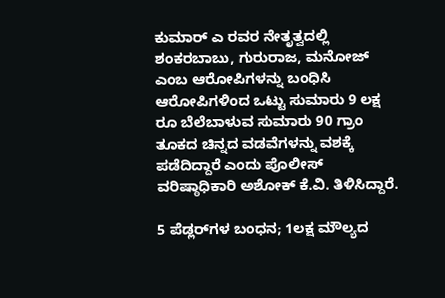ಕುಮಾರ್ ಎ ರವರ ನೇತೃತ್ವದಲ್ಲಿ ಶಂಕರಬಾಬು, ಗುರುರಾಜ, ಮನೋಜ್ ಎಂಬ ಆರೋಪಿಗಳನ್ನು ಬಂಧಿಸಿ ಆರೋಪಿಗಳಿಂದ ಒಟ್ಟು ಸುಮಾರು 9 ಲಕ್ಷ ರೂ ಬೆಲೆಬಾಳುವ ಸುಮಾರು 90 ಗ್ರಾಂ ತೂಕದ ಚಿನ್ನದ ವಡವೆಗಳನ್ನು ವಶಕ್ಕೆ ಪಡೆದಿದ್ದಾರೆ ಎಂದು ಪೊಲೀಸ್ ವರಿಷ್ಠಾಧಿಕಾರಿ ಅಶೋಕ್ ಕೆ.ವಿ. ತಿಳಿಸಿದ್ದಾರೆ.

5 ಪೆಡ್ಲರ್‌ಗಳ ಬಂಧನ; 1ಲಕ್ಷ ಮೌಲ್ಯದ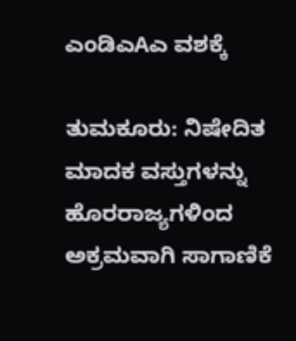ಎಂಡಿಎAಎ ವಶಕ್ಕೆ

ತುಮಕೂರು: ನಿಷೇದಿತ ಮಾದಕ ವಸ್ತುಗಳನ್ನು ಹೊರರಾಜ್ಯಗಳಿಂದ ಅಕ್ರಮವಾಗಿ ಸಾಗಾಣಿಕೆ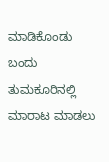ಮಾಡಿಕೊಂಡು ಬಂದು ತುಮಕೂರಿನಲ್ಲಿ ಮಾರಾಟ ಮಾಡಲು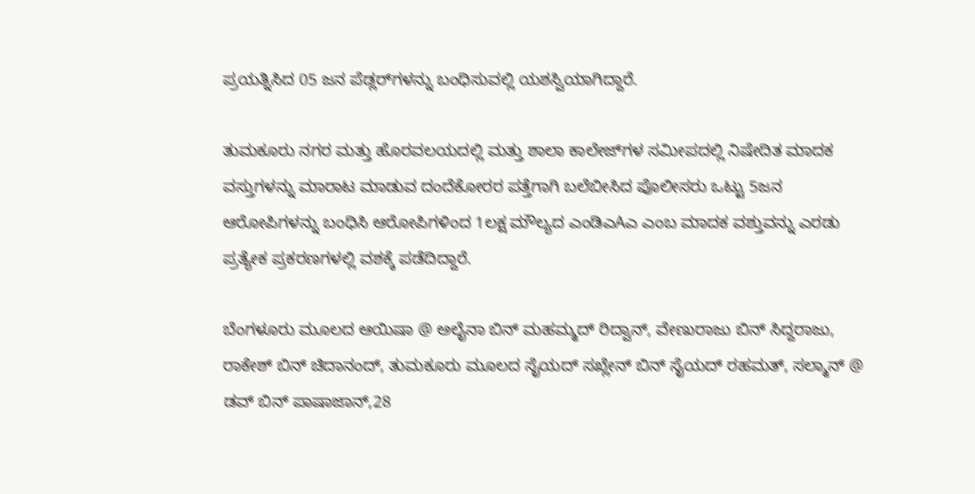ಪ್ರಯತ್ನಿಸಿದ 05 ಜನ ಪೆಡ್ಲರ್‌ಗಳನ್ನು ಬಂಧಿಸುವಲ್ಲಿ ಯಶಸ್ವಿಯಾಗಿದ್ದಾರೆ.

ತುಮಕೂರು ನಗರ ಮತ್ತು ಹೊರವಲಯದಲ್ಲಿ ಮತ್ತು ಶಾಲಾ ಕಾಲೇಜ್‌ಗಳ ಸಮೀಪದಲ್ಲಿ ನಿಷೇದಿತ ಮಾದಕ ವಸ್ತುಗಳನ್ನು ಮಾರಾಟ ಮಾಡುವ ದಂದೆಕೋರರ ಪತ್ತೆಗಾಗಿ ಬಲೆಬೀಸಿದ ಪೊಲೀಸರು ಒಟ್ಟು 5ಜನ ಆರೋಪಿಗಳನ್ನು ಬಂಧಿಸಿ ಆರೋಪಿಗಳಿಂದ 1ಲಕ್ಷ ಮೌಲ್ಯದ ಎಂಡಿಎAಎ ಎಂಬ ಮಾದಕ ವಶ್ತುವನ್ನು ಎರಡು ಪ್ರತ್ಯೇಕ ಪ್ರಕರಣಗಳಲ್ಲಿ ವಶಕ್ಕೆ ಪಡೆದಿದ್ದಾರೆ.

ಬೆಂಗಳೂರು ಮೂಲದ ಆಯಿಷಾ @ ಅಲೈನಾ ಬಿನ್ ಮಹಮ್ಮದ್ ರಿದ್ವಾನ್, ವೇಣುರಾಜು ಬಿನ್ ಸಿದ್ದರಾಜು, ರಾಕೇಶ್ ಬಿನ್ ಚಿದಾನಂದ್, ತುಮಕೂರು ಮೂಲದ ಸೈಯದ್ ಸಖ್ಲೇನ್ ಬಿನ್ ಸೈಯದ್ ರಹಮತ್, ಸಲ್ಮಾನ್ @ ಡವ್ ಬಿನ್ ಪಾಷಾಜಾನ್,28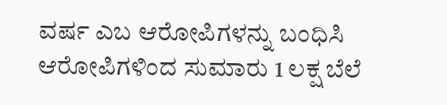ವರ್ಷ ಎಬ ಆರೋಪಿಗಳನ್ನು ಬಂಧಿಸಿ ಆರೋಪಿಗಳಿಂದ ಸುಮಾರು 1 ಲಕ್ಷ ಬೆಲೆ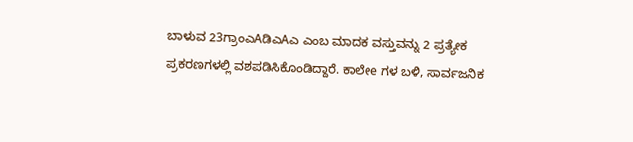ಬಾಳುವ 23ಗ್ರಾಂಎAಡಿಎAಎ ಎಂಬ ಮಾದಕ ವಸ್ತುವನ್ನು 2 ಪ್ರತ್ಯೇಕ ಪ್ರಕರಣಗಳಲ್ಲಿ ವಶಪಡಿಸಿಕೊಂಡಿದ್ದಾರೆ. ಕಾಲೇe ಗಳ ಬಳಿ, ಸಾರ್ವಜನಿಕ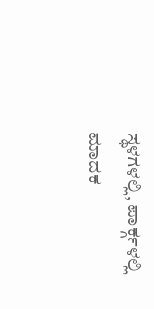ಸ್ಥಳಗಳಲ್ಲಿ, ಪಾರ್ಕ್ಗಳಲ್ಲಿ ಮಾದಕ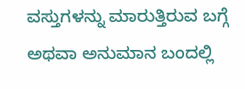ವಸ್ತುಗಳನ್ನು ಮಾರುತ್ತಿರುವ ಬಗ್ಗೆ ಅಥವಾ ಅನುಮಾನ ಬಂದಲ್ಲಿ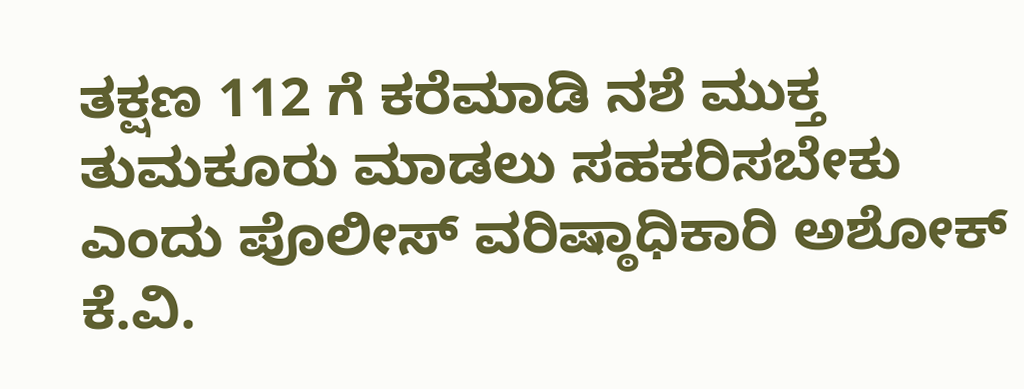ತಕ್ಷಣ 112 ಗೆ ಕರೆಮಾಡಿ ನಶೆ ಮುಕ್ತ ತುಮಕೂರು ಮಾಡಲು ಸಹಕರಿಸಬೇಕು ಎಂದು ಪೊಲೀಸ್ ವರಿಷ್ಠಾಧಿಕಾರಿ ಅಶೋಕ್ ಕೆ.ವಿ.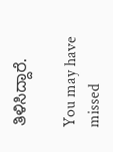ತಿಳಿಸಿದ್ದಾರೆ.

You may have missed